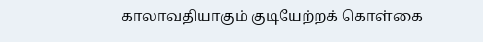காலாவதியாகும் குடியேற்றக் கொள்கை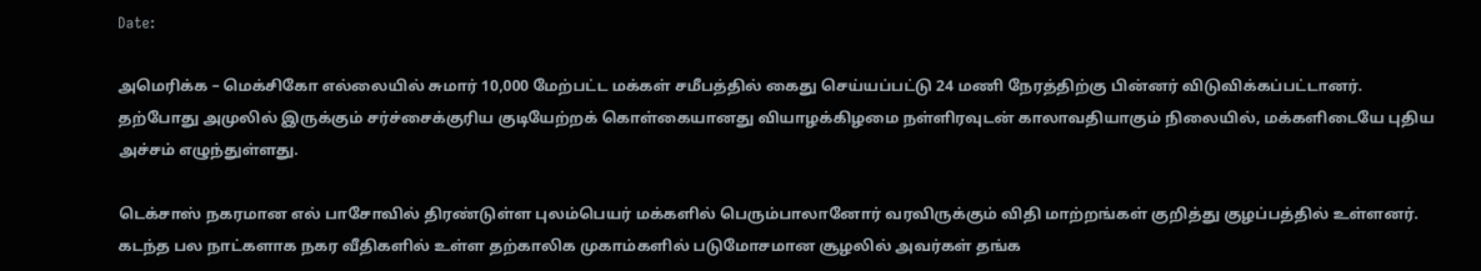Date:

அமெரிக்க – மெக்சிகோ எல்லையில் சுமார் 10,000 மேற்பட்ட மக்கள் சமீபத்தில் கைது செய்யப்பட்டு 24 மணி நேரத்திற்கு பின்னர் விடுவிக்கப்பட்டானர். தற்போது அமுலில் இருக்கும் சர்ச்சைக்குரிய குடியேற்றக் கொள்கையானது வியாழக்கிழமை நள்ளிரவுடன் காலாவதியாகும் நிலையில், மக்களிடையே புதிய அச்சம் எழுந்துள்ளது.

டெக்சாஸ் நகரமான எல் பாசோவில் திரண்டுள்ள புலம்பெயர் மக்களில் பெரும்பாலானோர் வரவிருக்கும் விதி மாற்றங்கள் குறித்து குழப்பத்தில் உள்ளனர். கடந்த பல நாட்களாக நகர வீதிகளில் உள்ள தற்காலிக முகாம்களில் படுமோசமான சூழலில் அவர்கள் தங்க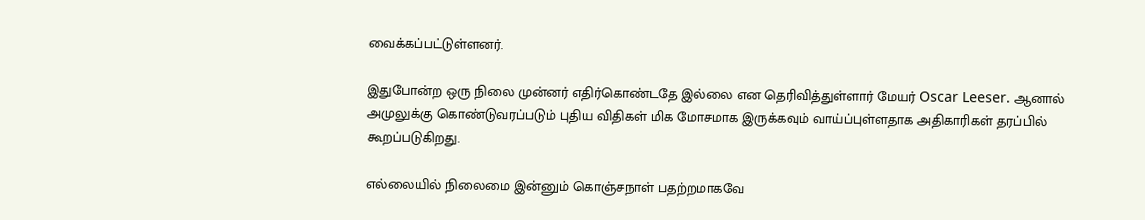வைக்கப்பட்டுள்ளனர்.

இதுபோன்ற ஒரு நிலை முன்னர் எதிர்கொண்டதே இல்லை என தெரிவித்துள்ளார் மேயர் Oscar Leeser. ஆனால் அமுலுக்கு கொண்டுவரப்படும் புதிய விதிகள் மிக மோசமாக இருக்கவும் வாய்ப்புள்ளதாக அதிகாரிகள் தரப்பில் கூறப்படுகிறது.

எல்லையில் நிலைமை இன்னும் கொஞ்சநாள் பதற்றமாகவே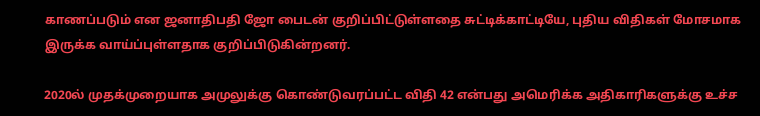காணப்படும் என ஜனாதிபதி ஜோ பைடன் குறிப்பிட்டுள்ளதை சுட்டிக்காட்டியே, புதிய விதிகள் மோசமாக இருக்க வாய்ப்புள்ளதாக குறிப்பிடுகின்றனர்.

2020ல் முதக்முறையாக அமுலுக்கு கொண்டுவரப்பட்ட விதி 42 என்பது அமெரிக்க அதிகாரிகளுக்கு உச்ச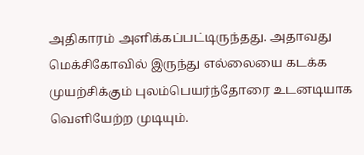அதிகாரம் அளிக்கப்பட்டிருந்தது. அதாவது மெக்சிகோவில் இருந்து எல்லையை கடக்க முயற்சிக்கும் புலம்பெயர்ந்தோரை உடனடியாக வெளியேற்ற முடியும்.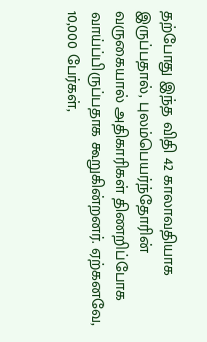தற்போது இந்த விதி 42 காலாவதியாக இருப்பதால், புலம்பெயர்ந்தோரின் வருகையால் அதிகாரிகள் திணறிப்போக வாய்ப்பிருப்பதாக கூறுகின்றனர். ஏற்கனவே, 10,000 பேர்கள்,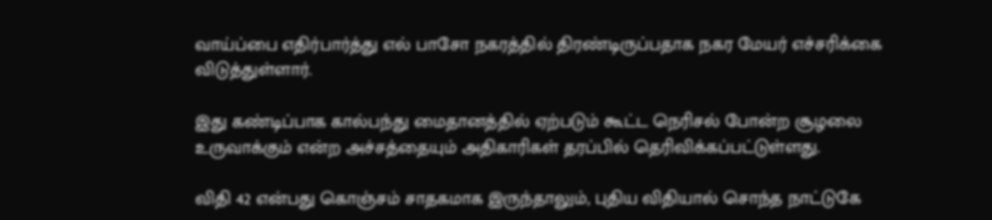வாய்ப்பை எதிர்பார்த்து எல் பாசோ நகரத்தில் திரண்டிருப்பதாக நகர மேயர் எச்சரிக்கை விடுத்துள்ளார்.

இது கண்டிப்பாக கால்பந்து மைதானத்தில் ஏற்படும் கூட்ட நெரிசல் போன்ற சூழலை உருவாக்கும் என்ற அச்சத்தையும் அதிகாரிகள் தரப்பில் தெரிவிக்கப்பட்டுள்ளது.

விதி 42 என்பது கொஞ்சம் சாதகமாக இருந்தாலும், புதிய விதியால் சொந்த நாட்டுகே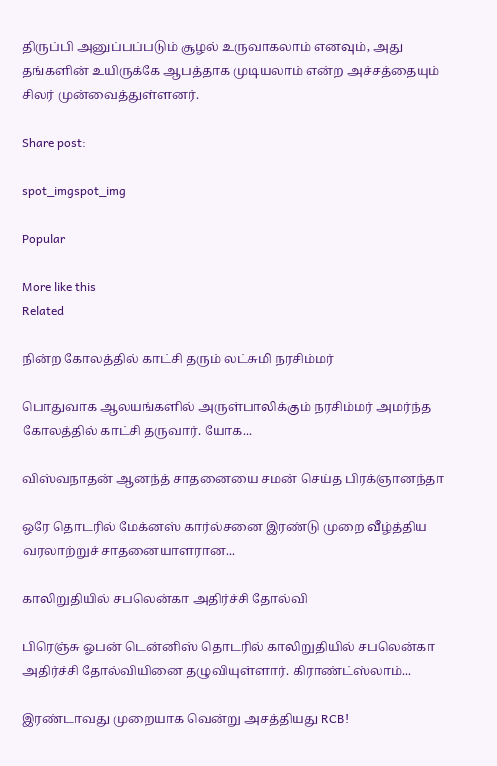திருப்பி அனுப்பப்படும் சூழல் உருவாகலாம் எனவும், அது தங்களின் உயிருக்கே ஆபத்தாக முடியலாம் என்ற அச்சத்தையும் சிலர் முன்வைத்துள்ளனர்.

Share post:

spot_imgspot_img

Popular

More like this
Related

நின்ற கோலத்தில் காட்சி தரும் லட்சுமி நரசிம்மர்

பொதுவாக ஆலயங்களில் அருள்பாலிக்கும் நரசிம்மர் அமர்ந்த கோலத்தில் காட்சி தருவார். யோக...

விஸ்வநாதன் ஆனந்த் சாதனையை சமன் செய்த பிரக்ஞானந்தா

ஒரே தொடரில் மேக்னஸ் கார்ல்சனை இரண்டு முறை வீழ்த்திய வரலாற்றுச் சாதனையாளரான...

காலிறுதியில் சபலென்கா அதிர்ச்சி தோல்வி

பிரெஞ்சு ஓபன் டென்னிஸ் தொடரில் காலிறுதியில் சபலென்கா அதிர்ச்சி தோல்வியினை தழுவியுள்ளார். கிராண்ட்ஸ்லாம்...

இரண்டாவது முறையாக வென்று அசத்தியது RCB!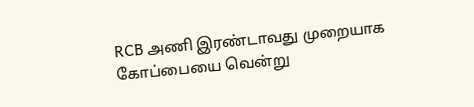RCB அணி இரண்டாவது முறையாக கோப்பையை வென்று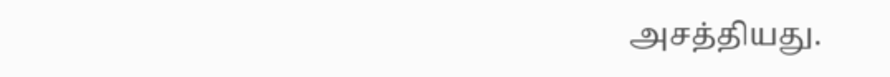அசத்தியது.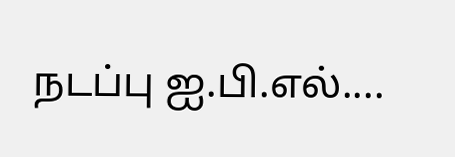நடப்பு ஐ.பி.எல்....